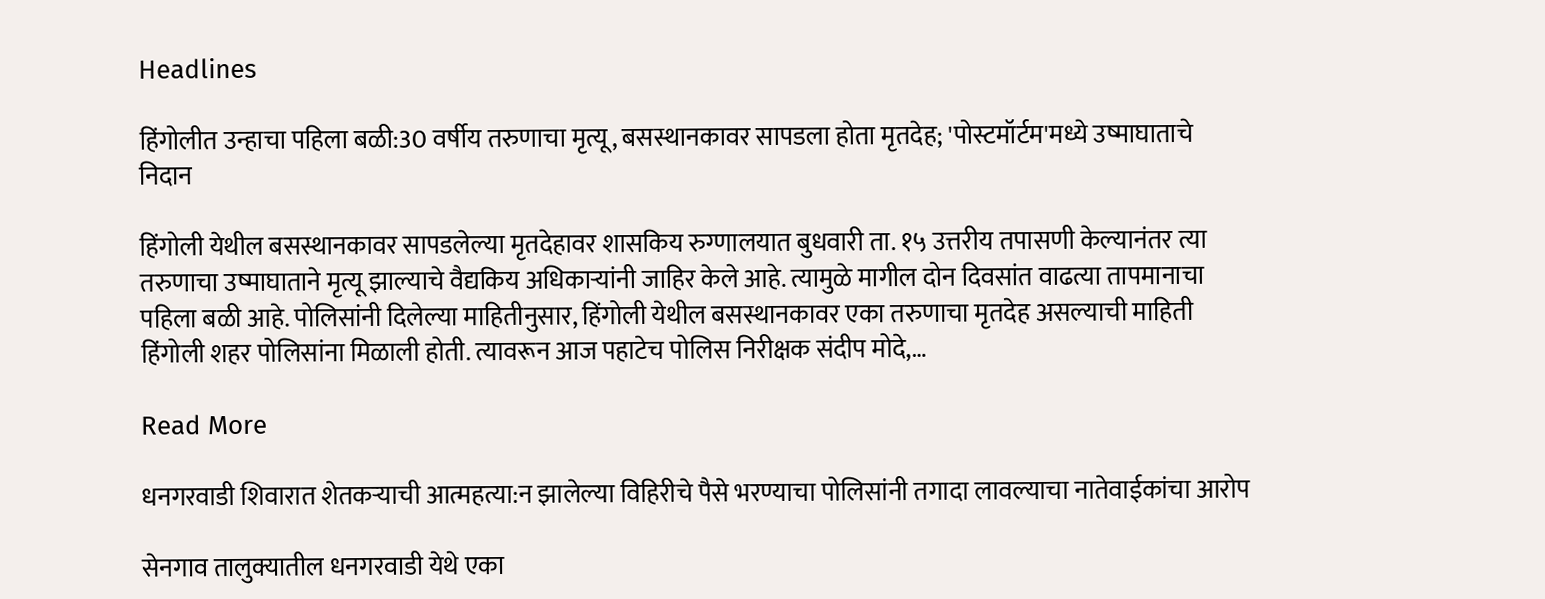Headlines

हिंगोलीत उन्हाचा पहिला बळी:30 वर्षीय तरुणाचा मृत्यू, बसस्थानकावर सापडला होता मृतदेह; 'पोस्टमॉर्टम'मध्ये उष्माघाताचे निदान

हिंगोली येथील बसस्थानकावर सापडलेल्या मृतदेहावर शासकिय रुग्णालयात बुधवारी ता. १५ उत्तरीय तपासणी केल्यानंतर त्या तरुणाचा उष्माघाताने मृत्यू झाल्याचे वैद्यकिय अधिकाऱ्यांनी जाहिर केले आहे. त्यामुळे मागील दोन दिवसांत वाढत्या तापमानाचा पहिला बळी आहे. पोलिसांनी दिलेल्या माहितीनुसार, हिंगोली येथील बसस्थानकावर एका तरुणाचा मृतदेह असल्याची माहिती हिंगोली शहर पोलिसांना मिळाली होती. त्यावरून आज पहाटेच पोलिस निरीक्षक संदीप मोदे,…

Read More

धनगरवाडी शिवारात शेतकऱ्याची आत्महत्या:न झालेल्या विहिरीचे पैसे भरण्याचा पोलिसांनी तगादा लावल्याचा नातेवाईकांचा आरोप

सेनगाव तालुक्यातील धनगरवाडी येथे एका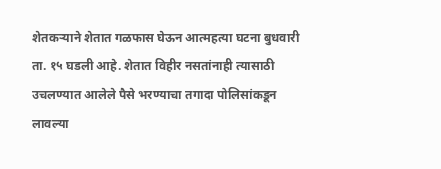शेतकऱ्याने शेतात गळफास घेऊन आत्महत्या घटना बुधवारी ता. १५ घडली आहे. शेतात विहीर नसतांनाही त्यासाठी उचलण्यात आलेले पैसे भरण्याचा तगादा पोलिसांकडून लावल्या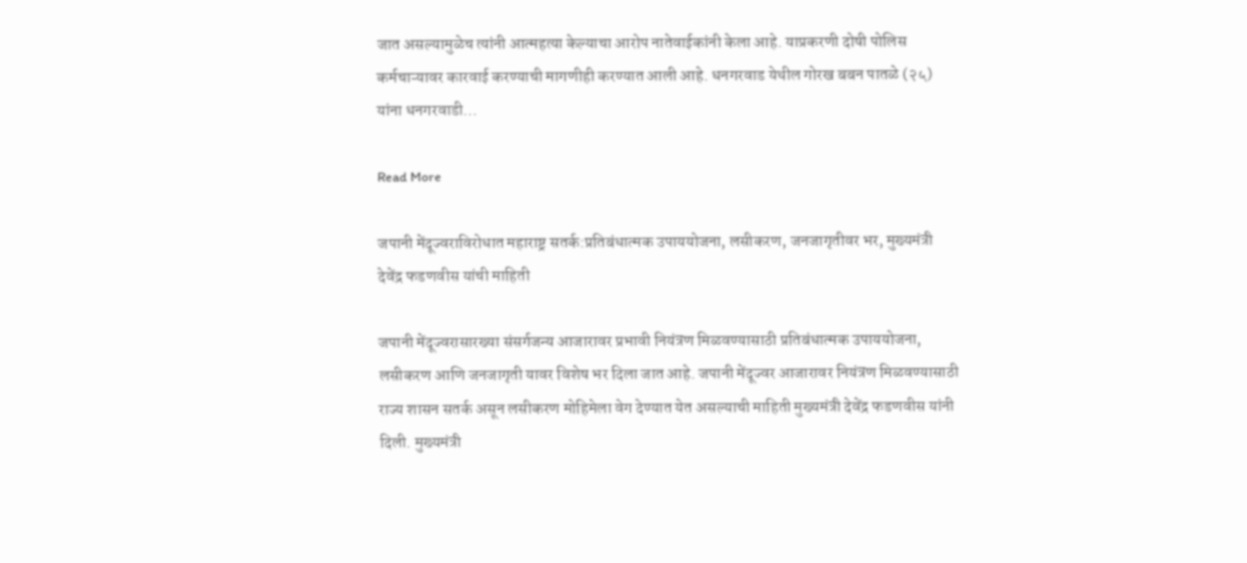जात असल्यामुळेच त्यांनी आत्महत्या केल्याचा आरोप नातेवाईकांनी केला आहे. याप्रकरणी दोषी पोलिस कर्मचाऱ्यावर कारवाई करण्याची मागणीही करण्यात आली आहे. धनगरवाड येथील गोरख बबन पातळे (२५) यांना धनगरवाडी…

Read More

जपानी मेंदूज्वराविरोधात महाराष्ट्र सतर्क:प्रतिबंधात्मक उपाययोजना, लसीकरण, जनजागृतीवर भर, मुख्यमंत्री देवेंद्र फडणवीस यांची माहिती

जपानी मेंदूज्वरासारख्या संसर्गजन्य आजारावर प्रभावी नियंत्रण मिळवण्यासाठी प्रतिबंधात्मक उपाययोजना, लसीकरण आणि जनजागृती यावर विशेष भर दिला जात आहे. जपानी मेंदूज्वर आजारावर नियंत्रण मिळवण्यासाठी राज्य शासन सतर्क असून लसीकरण मोहिमेला वेग देण्यात येत असल्याची माहिती मुख्यमंत्री देवेंद्र फडणवीस यांनी दिली. मुख्यमंत्री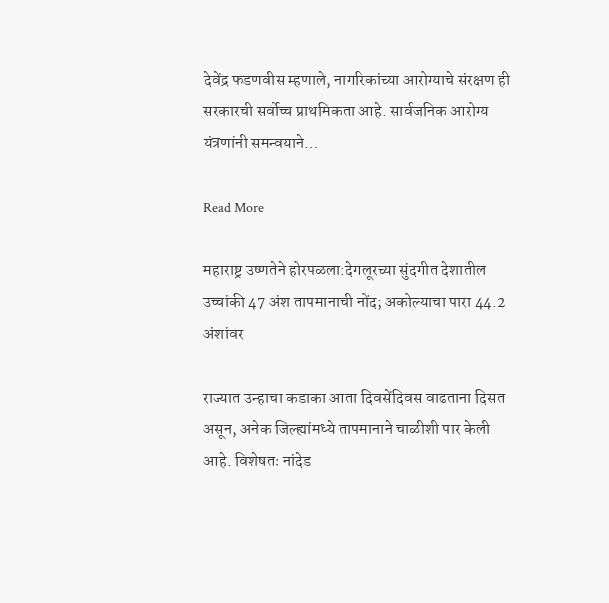देवेंद्र फडणवीस म्हणाले, नागरिकांच्या आरोग्याचे संरक्षण ही सरकारची सर्वोच्च प्राथमिकता आहे. सार्वजनिक आरोग्य यंत्रणांनी समन्वयाने…

Read More

महाराष्ट्र उष्णतेने होरपळला:देगलूरच्या सुंदगीत देशातील उच्चांकी 47 अंश तापमानाची नोंद; अकोल्याचा पारा 44.2 अंशांवर

राज्यात उन्हाचा कडाका आता दिवसेंदिवस वाढताना दिसत असून, अनेक जिल्ह्यांमध्ये तापमानाने चाळीशी पार केली आहे. विशेषतः नांदेड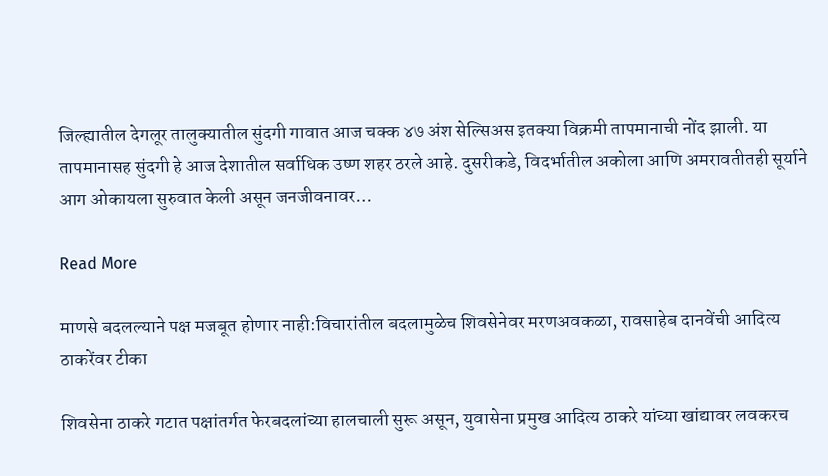जिल्ह्यातील देगलूर तालुक्यातील सुंदगी गावात आज चक्क ४७ अंश सेल्सिअस इतक्या विक्रमी तापमानाची नोंद झाली. या तापमानासह सुंदगी हे आज देशातील सर्वाधिक उष्ण शहर ठरले आहे. दुसरीकडे, विदर्भातील अकोला आणि अमरावतीतही सूर्याने आग ओकायला सुरुवात केली असून जनजीवनावर…

Read More

माणसे बदलल्याने पक्ष मजबूत होणार नाही:विचारांतील बदलामुळेच शिवसेनेवर मरणअवकळा, रावसाहेब दानवेंची आदित्य ठाकरेंवर टीका

शिवसेना ठाकरे गटात पक्षांतर्गत फेरबदलांच्या हालचाली सुरू असून, युवासेना प्रमुख आदित्य ठाकरे यांच्या खांद्यावर लवकरच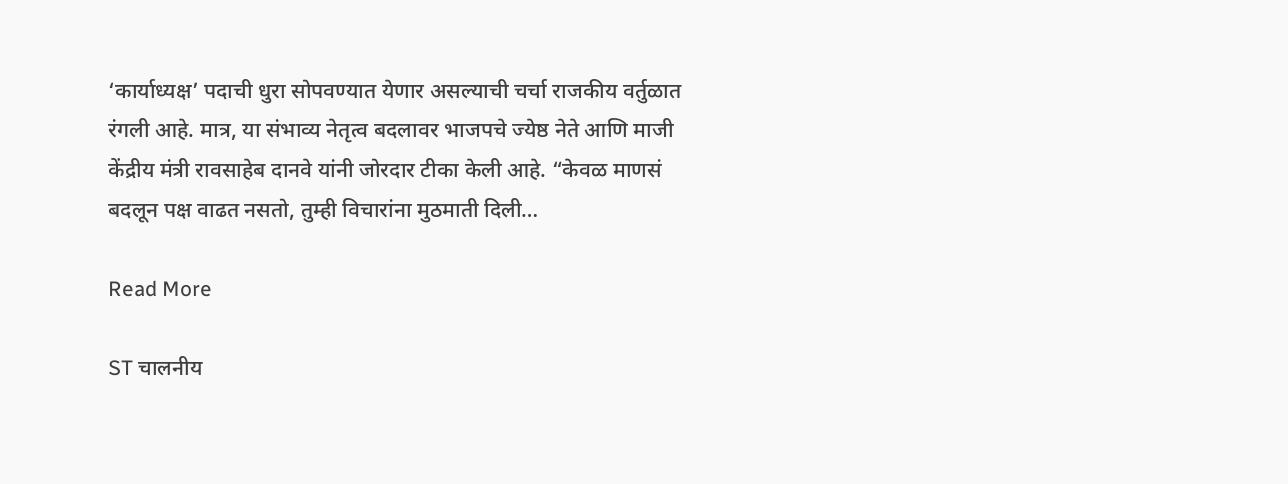‘कार्याध्यक्ष’ पदाची धुरा सोपवण्यात येणार असल्याची चर्चा राजकीय वर्तुळात रंगली आहे. मात्र, या संभाव्य नेतृत्व बदलावर भाजपचे ज्येष्ठ नेते आणि माजी केंद्रीय मंत्री रावसाहेब दानवे यांनी जोरदार टीका केली आहे. “केवळ माणसं बदलून पक्ष वाढत नसतो, तुम्ही विचारांना मुठमाती दिली…

Read More

ST चालनीय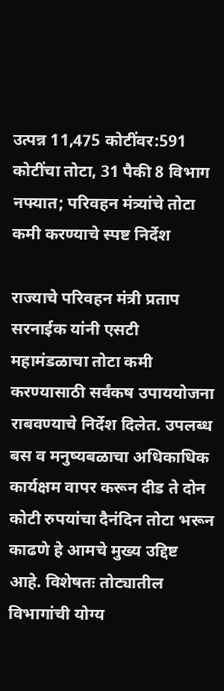उत्पन्न 11,475 कोटींवर:591 कोटींचा तोटा, 31 पैकी 8 विभाग नफ्यात; परिवहन मंत्र्यांचे तोटा कमी करण्याचे स्पष्ट निर्देश

राज्याचे परिवहन मंत्री प्रताप सरनाईक यांनी एसटी महामंडळाचा तोटा कमी करण्यासाठी सर्वंकष उपाययोजना राबवण्याचे निर्देश दिलेत. उपलब्ध बस व मनुष्यबळाचा अधिकाधिक कार्यक्षम वापर करून दीड ते दोन कोटी रुपयांचा दैनंदिन तोटा भरून काढणे हे आमचे मुख्य उद्दिष्ट आहे. विशेषतः तोट्यातील विभागांची योग्य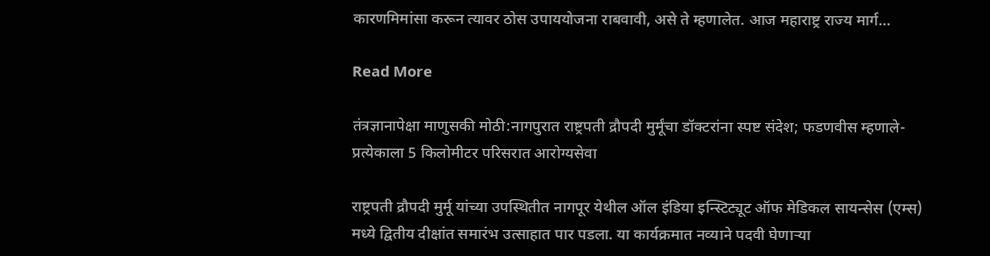कारणमिमांसा करून त्यावर ठोस उपाययोजना राबवावी, असे ते म्हणालेत. आज महाराष्ट्र राज्य मार्ग…

Read More

तंत्रज्ञानापेक्षा माणुसकी मोठी:नागपुरात राष्ट्रपती द्रौपदी मुर्मूंचा डॉक्टरांना स्पष्ट संदेश; फडणवीस म्हणाले- प्रत्येकाला 5 किलोमीटर परिसरात आरोग्यसेवा

राष्ट्रपती द्रौपदी मुर्मू यांच्या उपस्थितीत नागपूर येथील ऑल इंडिया इन्स्टिट्यूट ऑफ मेडिकल सायन्सेस (एम्स) मध्ये द्वितीय दीक्षांत समारंभ उत्साहात पार पडला. या कार्यक्रमात नव्याने पदवी घेणाऱ्या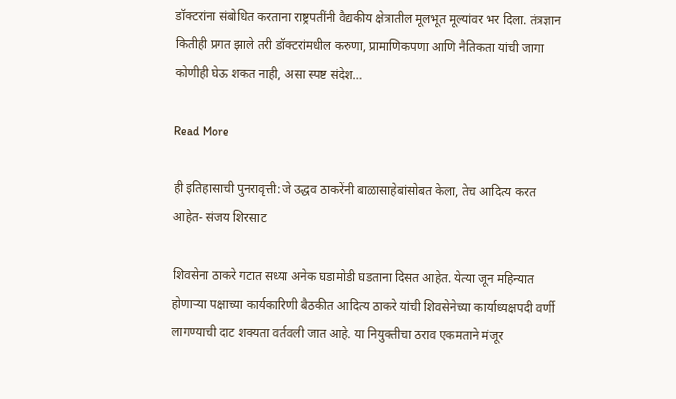डॉक्टरांना संबोधित करताना राष्ट्रपतींनी वैद्यकीय क्षेत्रातील मूलभूत मूल्यांवर भर दिला. तंत्रज्ञान कितीही प्रगत झाले तरी डॉक्टरांमधील करुणा, प्रामाणिकपणा आणि नैतिकता यांची जागा कोणीही घेऊ शकत नाही, असा स्पष्ट संदेश…

Read More

ही इतिहासाची पुनरावृत्ती:जे उद्धव ठाकरेंनी बाळासाहेबांसोबत केला, तेच आदित्य करत आहेत- संजय शिरसाट

शिवसेना ठाकरे गटात सध्या अनेक घडामोडी घडताना दिसत आहेत. येत्या जून महिन्यात होणाऱ्या पक्षाच्या कार्यकारिणी बैठकीत आदित्य ठाकरे यांची शिवसेनेच्या कार्याध्यक्षपदी वर्णी लागण्याची दाट शक्यता वर्तवली जात आहे. या नियुक्तीचा ठराव एकमताने मंजूर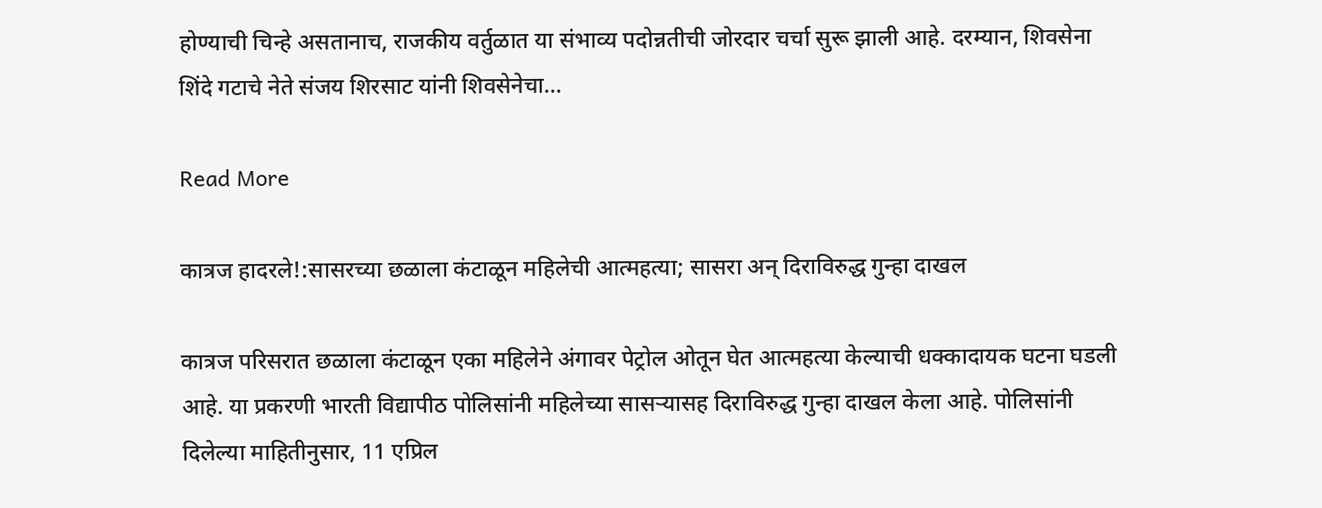होण्याची चिन्हे असतानाच, राजकीय वर्तुळात या संभाव्य पदोन्नतीची जोरदार चर्चा सुरू झाली आहे. दरम्यान, शिवसेना शिंदे गटाचे नेते संजय शिरसाट यांनी शिवसेनेचा…

Read More

कात्रज हादरले!:सासरच्या छळाला कंटाळून महिलेची आत्महत्या; सासरा अन् दिराविरुद्ध गुन्हा दाखल

कात्रज परिसरात छळाला कंटाळून एका महिलेने अंगावर पेट्रोल ओतून घेत आत्महत्या केल्याची धक्कादायक घटना घडली आहे. या प्रकरणी भारती विद्यापीठ पोलिसांनी महिलेच्या सासऱ्यासह दिराविरुद्ध गुन्हा दाखल केला आहे. पोलिसांनी दिलेल्या माहितीनुसार, 11 एप्रिल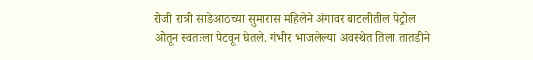रोजी रात्री साडेआठच्या सुमारास महिलेने अंगावर बाटलीतील पेट्रोल ओतून स्वतःला पेटवून घेतले. गंभीर भाजलेल्या अवस्थेत तिला तातडीने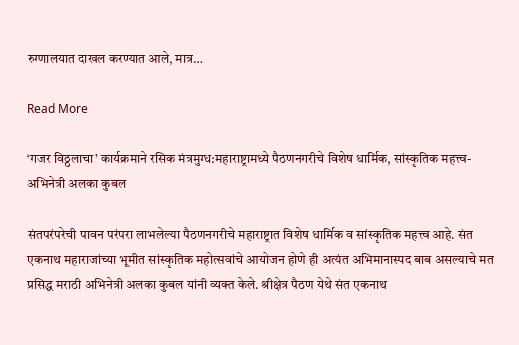रुग्णालयात दाखल करण्यात आले, मात्र…

Read More

‘गजर विठ्ठलाचा’ कार्यक्रमाने रसिक मंत्रमुग्ध:महाराष्ट्रामध्ये पैठणनगरीचे विशेष धार्मिक, सांस्कृतिक महत्त्व- अभिनेत्री अलका कुबल

संतपरंपरेची पावन परंपरा लाभलेल्या पैठणनगरीचे महाराष्ट्रात विशेष धार्मिक व सांस्कृतिक महत्त्व आहे. संत एकनाथ महाराजांच्या भूमीत सांस्कृतिक महोत्सवांचे आयोजन होणे ही अत्यंत अभिमानास्पद बाब असल्याचे मत प्रसिद्ध मराठी अभिनेत्री अलका कुबल यांनी व्यक्त केले. श्रीक्षेत्र पैठण येथे संत एकनाथ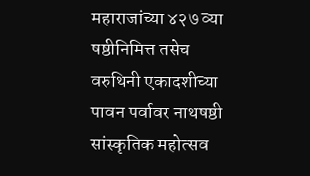महाराजांच्या ४२७ व्या षष्ठीनिमित्त तसेच वरुथिनी एकादशीच्या पावन पर्वावर नाथषष्ठी सांस्कृतिक महोत्सव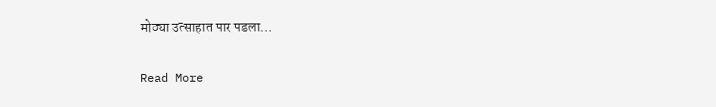मोठ्या उत्साहात पार पडला…

Read More